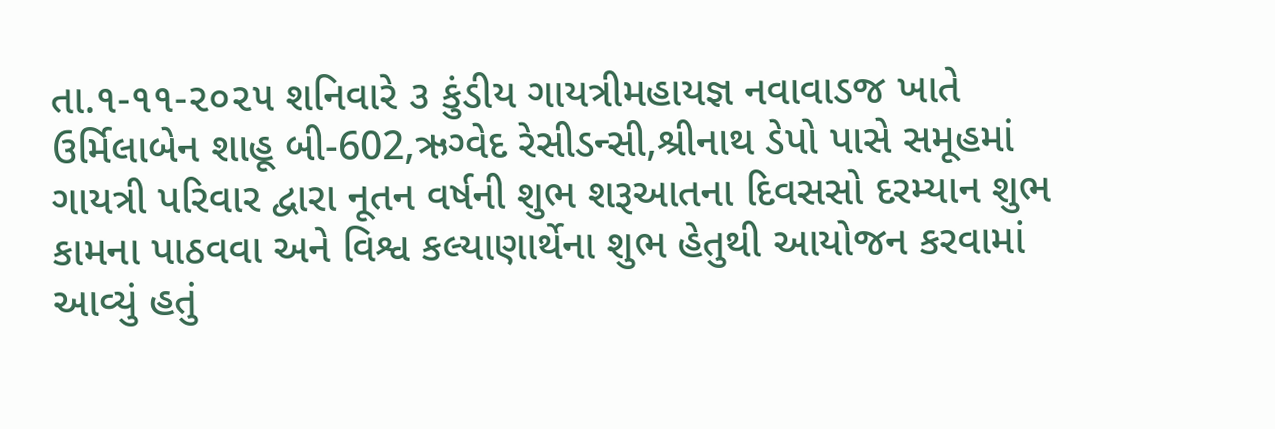તા.૧-૧૧-૨૦૨૫ શનિવારે ૩ કુંડીય ગાયત્રીમહાયજ્ઞ નવાવાડજ ખાતે ઉર્મિલાબેન શાહૂ બી-602,ઋગ્વેદ રેસીડન્સી,શ્રીનાથ ડેપો પાસે સમૂહમાં ગાયત્રી પરિવાર દ્વારા નૂતન વર્ષની શુભ શરૂઆતના દિવસસો દરમ્યાન શુભ કામના પાઠવવા અને વિશ્વ કલ્યાણાર્થેના શુભ હેતુથી આયોજન કરવામાં આવ્યું હતું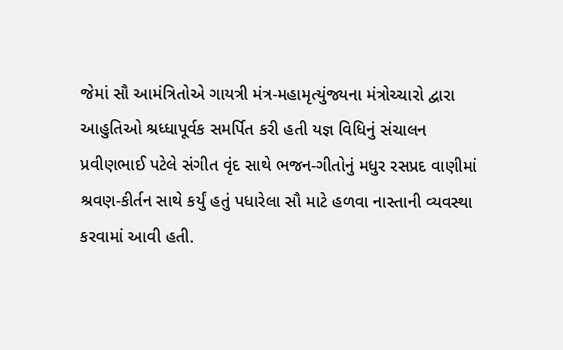જેમાં સૌ આમંત્રિતોએ ગાયત્રી મંત્ર-મહામૃત્યુંજ્યના મંત્રોચ્ચારો દ્વારા આહુતિઓ શ્રધ્ધાપૂર્વક સમર્પિત કરી હતી યજ્ઞ વિધિનું સંચાલન પ્રવીણભાઈ પટેલે સંગીત વૃંદ સાથે ભજન-ગીતોનું મધુર રસપ્રદ વાણીમાં શ્રવણ-કીર્તન સાથે કર્યું હતું પધારેલા સૌ માટે હળવા નાસ્તાની વ્યવસ્થા કરવામાં આવી હતી.